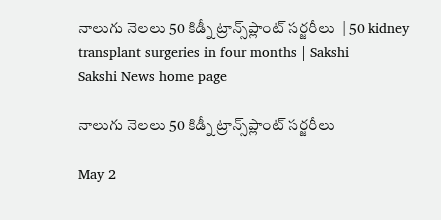నాలుగు నెలలు 50 కిడ్నీ ట్రాన్స్‌ప్లాంట్‌ సర్జరీలు  | 50 kidney transplant surgeries in four months | Sakshi
Sakshi News home page

నాలుగు నెలలు 50 కిడ్నీ ట్రాన్స్‌ప్లాంట్‌ సర్జరీలు

May 2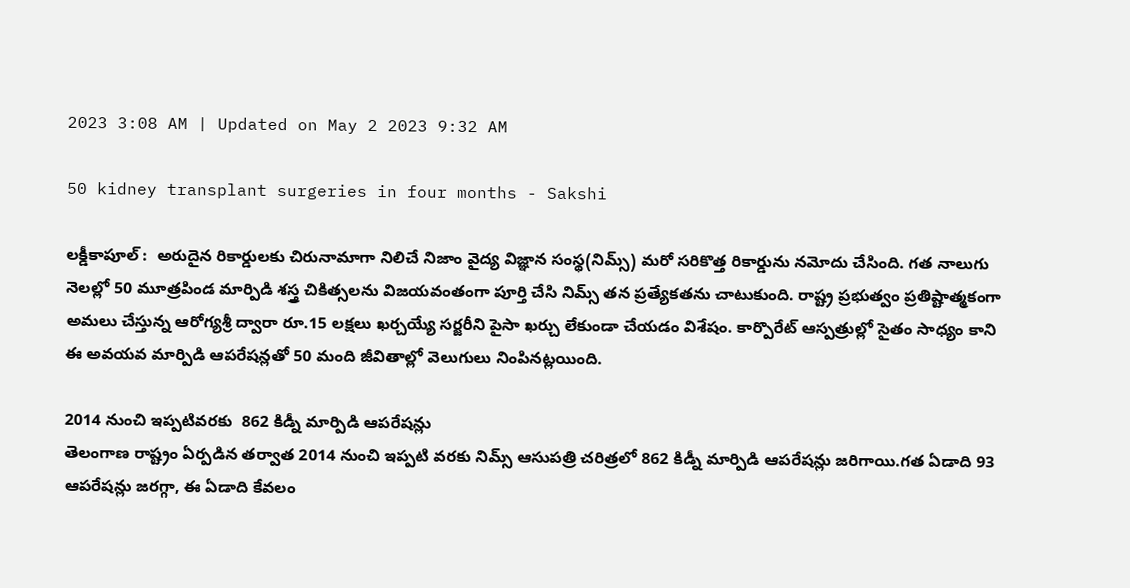2023 3:08 AM | Updated on May 2 2023 9:32 AM

50 kidney transplant surgeries in four months - Sakshi

లక్డీకాపూల్‌ :  అరుదైన రికార్డులకు చిరునామాగా నిలిచే నిజాం వైద్య విజ్ఞాన సంస్థ(నిమ్స్‌) మరో సరికొత్త రికార్డును నమోదు చేసింది. గత నాలుగు నెలల్లో 50 మూత్రపిండ మార్పిడి శస్త్ర చికిత్సలను విజయవంతంగా పూర్తి చేసి నిమ్స్‌ తన ప్రత్యేకతను చాటుకుంది. రాష్ట్ర ప్రభుత్వం ప్రతిష్టాత్మకంగా అమలు చేస్తున్న ఆరోగ్యశ్రీ ద్వారా రూ.15 లక్షలు ఖర్చయ్యే సర్జరీని పైసా ఖర్చు లేకుండా చేయడం విశేషం. కార్పొరేట్‌ ఆస్పత్రుల్లో సైతం సాధ్యం కాని ఈ అవయవ మార్పిడి ఆపరేషన్లతో 50 మంది జీవితాల్లో వెలుగులు నింపినట్లయింది.

2014 నుంచి ఇప్పటివరకు  862 కిడ్నీ మార్పిడి ఆపరేషన్లు
తెలంగాణ రాష్ట్రం ఏర్పడిన తర్వాత 2014 నుంచి ఇప్పటి వరకు నిమ్స్‌ ఆసుపత్రి చరిత్రలో 862 కిడ్నీ మార్పిడి ఆపరేషన్లు జరిగాయి.గత ఏడాది 93 ఆపరేషన్లు జరగ్గా, ఈ ఏడాది కేవలం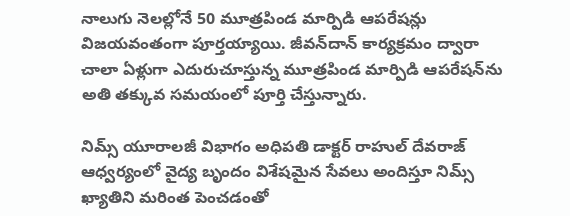నాలుగు నెలల్లోనే 50 మూత్రపిండ మార్పిడి ఆపరేషన్లు విజయవంతంగా పూర్తయ్యాయి. జీవన్‌దాన్‌ కార్యక్రమం ద్వారా చాలా ఏళ్లుగా ఎదురుచూస్తున్న మూత్రపిండ మార్పిడి ఆపరేషన్‌ను అతి తక్కువ సమయంలో పూర్తి చేస్తున్నారు.

నిమ్స్‌ యూరాలజీ విభాగం అధిపతి డాక్టర్‌ రాహుల్‌ దేవరాజ్‌ ఆధ్వర్యంలో వైద్య బృందం విశేషమైన సేవలు అందిస్తూ నిమ్స్‌ ఖ్యాతిని మరింత పెంచడంతో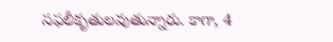సఫలీకృతులవుతున్నారు. కాగా, 4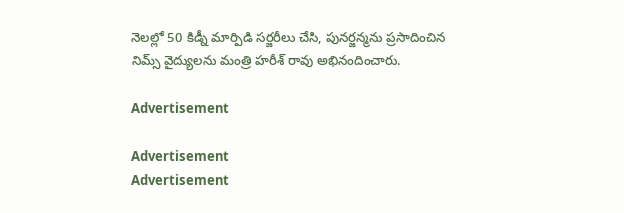నెలల్లో 50 కిడ్నీ మార్పిడి సర్జరీలు చేసి, పునర్జన్మను ప్రసాదించిన నిమ్స్‌ వైద్యులను మంత్రి హరీశ్‌ రావు అభినందించారు.

Advertisement

Advertisement
Advertisement